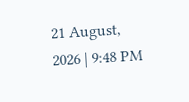21 August, 2026 | 9:48 PM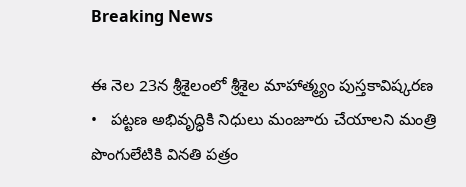Breaking News

ఈ నెల 23న శ్రీశైలంలో శ్రీశైల మాహాత్మ్యం పుస్తకావిష్కరణ   •   పట్టణ అభివృద్ధికి నిధులు మంజూరు చేయాలని మంత్రి పొంగులేటికి వినతి పత్రం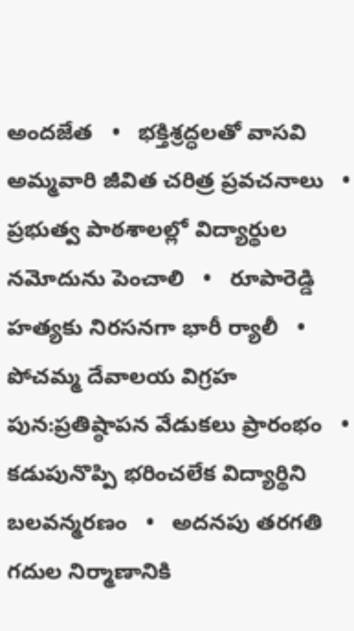అందజేత   •   భక్తిశ్రద్ధలతో వాసవి అమ్మవారి జీవిత చరిత్ర ప్రవచనాలు   •   ప్రభుత్వ పాఠశాలల్లో విద్యార్థుల నమోదును పెంచాలి   •   రూపారెడ్డి హత్యకు నిరసనగా భారీ ర్యాలీ   •   పోచమ్మ దేవాలయ విగ్రహ పున:ప్రతిష్ఠాపన వేడుకలు ప్రారంభం   •   కడుపునొప్పి భరించలేక విద్యార్థిని బలవన్మరణం   •   అదనపు తరగతి గదుల నిర్మాణానికి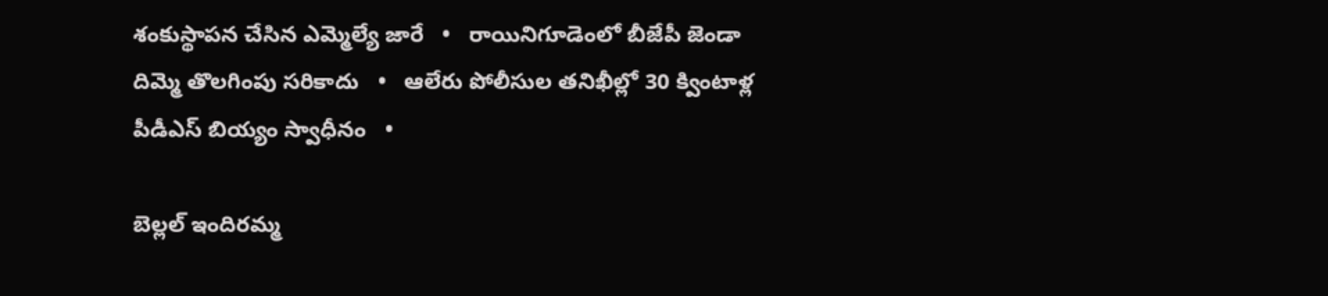శంకుస్థాపన చేసిన ఎమ్మెల్యే జారే   •   రాయినిగూడెంలో బీజేపీ జెండా దిమ్మె తొలగింపు సరికాదు   •   ఆలేరు పోలీసుల తనిఖీల్లో 30 క్వింటాళ్ల పీడీఎస్ బియ్యం స్వాధీనం   •

బెల్లల్ ఇందిరమ్మ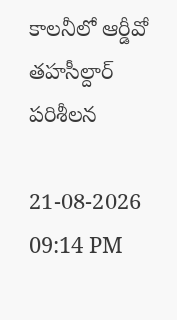కాలనీలో ఆర్డీవో తహసీల్దార్ పరిశీలన

21-08-2026 09:14 PM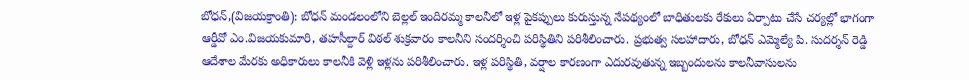బోధన్,(విజయక్రాంతి): బోధన్ మండలంలోని బెల్లల్ ఇందిరమ్మ కాలనీలో ఇళ్ల పైకప్పులు కురుస్తున్న నేపథ్యంలో బాధితులకు రేకులు ఏర్పాటు చేసే చర్యల్లో భాగంగా ఆర్డీవో ఎం.విజయకుమారి, తహసీల్దార్ విఠల్ శుక్రవారం కాలనీని సందర్శించి పరిస్థితిని పరిశీలించారు. ప్రభుత్వ సలహాదారు, బోధన్ ఎమ్మెల్యే పి. సుదర్శన్ రెడ్డి ఆదేశాల మేరకు అధికారులు కాలనీకి వెళ్లి ఇళ్లను పరిశీలించారు. ఇళ్ల పరిస్థితి, వర్షాల కారణంగా ఎదురవుతున్న ఇబ్బందులను కాలనీవాసులను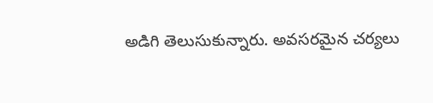అడిగి తెలుసుకున్నారు. అవసరమైన చర్యలు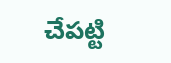చేపట్టి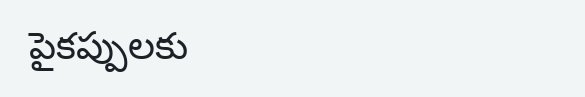పైకప్పులకు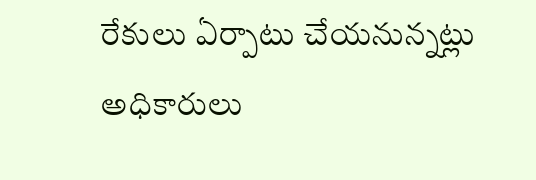రేకులు ఏర్పాటు చేయనున్నట్లు అధికారులు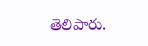తెలిపారు.